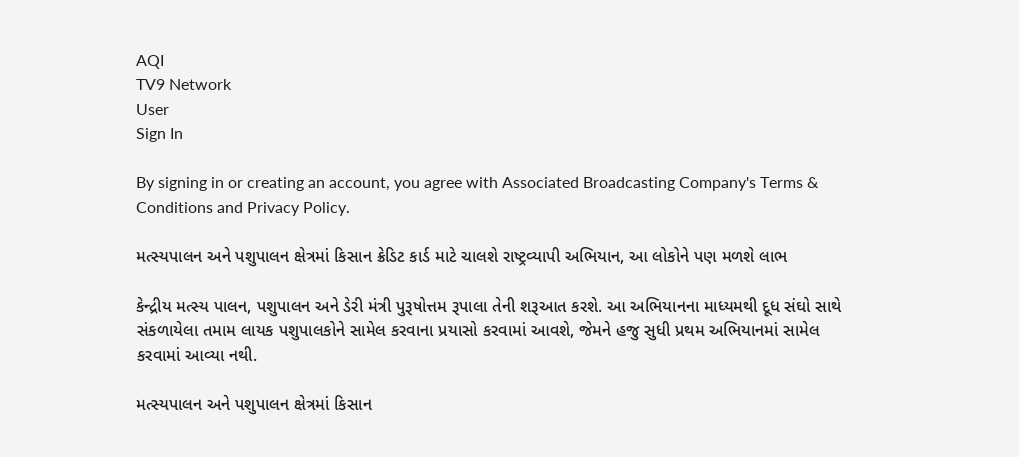AQI
TV9 Network
User
Sign In

By signing in or creating an account, you agree with Associated Broadcasting Company's Terms & Conditions and Privacy Policy.

મત્સ્યપાલન અને પશુપાલન ક્ષેત્રમાં કિસાન ક્રેડિટ કાર્ડ માટે ચાલશે રાષ્ટ્રવ્યાપી અભિયાન, આ લોકોને પણ મળશે લાભ

કેન્દ્રીય મત્સ્ય પાલન, પશુપાલન અને ડેરી મંત્રી પુરૂષોત્તમ રૂપાલા તેની શરૂઆત કરશે. આ અભિયાનના માધ્યમથી દૂધ સંઘો સાથે સંકળાયેલા તમામ લાયક પશુપાલકોને સામેલ કરવાના પ્રયાસો કરવામાં આવશે, જેમને હજુ સુધી પ્રથમ અભિયાનમાં સામેલ કરવામાં આવ્યા નથી.

મત્સ્યપાલન અને પશુપાલન ક્ષેત્રમાં કિસાન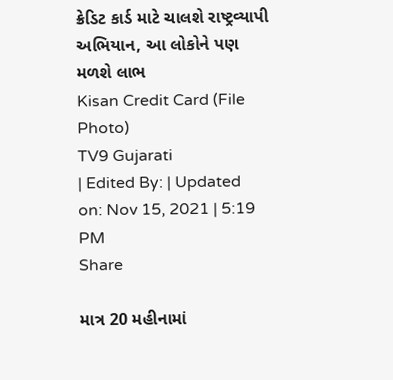ક્રેડિટ કાર્ડ માટે ચાલશે રાષ્ટ્રવ્યાપી અભિયાન, આ લોકોને પણ મળશે લાભ
Kisan Credit Card (File Photo)
TV9 Gujarati
| Edited By: | Updated on: Nov 15, 2021 | 5:19 PM
Share

માત્ર 20 મહીનામાં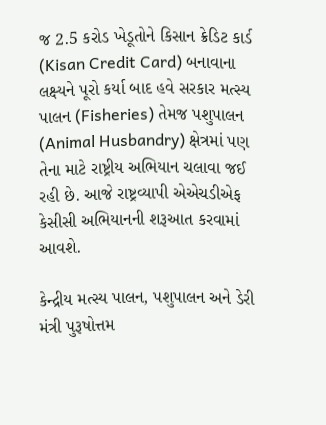જ 2.5 કરોડ ખેડૂતોને કિસાન ક્રેડિટ કાર્ડ (Kisan Credit Card) બનાવાના લક્ષ્યને પૂરો કર્યા બાદ હવે સરકાર મત્સ્ય પાલન (Fisheries) તેમજ પશુપાલન (Animal Husbandry) ક્ષેત્રમાં પણ તેના માટે રાષ્ટ્રીય અભિયાન ચલાવા જઈ રહી છે. આજે રાષ્ટ્રવ્યાપી એએચડીએફ કેસીસી અભિયાનની શરૂઆત કરવામાં આવશે.

કેન્દ્રીય મત્સ્ય પાલન, પશુપાલન અને ડેરી મંત્રી પુરૂષોત્તમ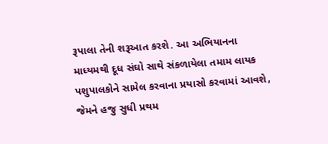રૂપાલા તેની શરૂઆત કરશે. આ અભિયાનના માધ્યમથી દૂધ સંઘો સાથે સંકળાયેલા તમામ લાયક પશુપાલકોને સામેલ કરવાના પ્રયાસો કરવામાં આવશે, જેમને હજુ સુધી પ્રથમ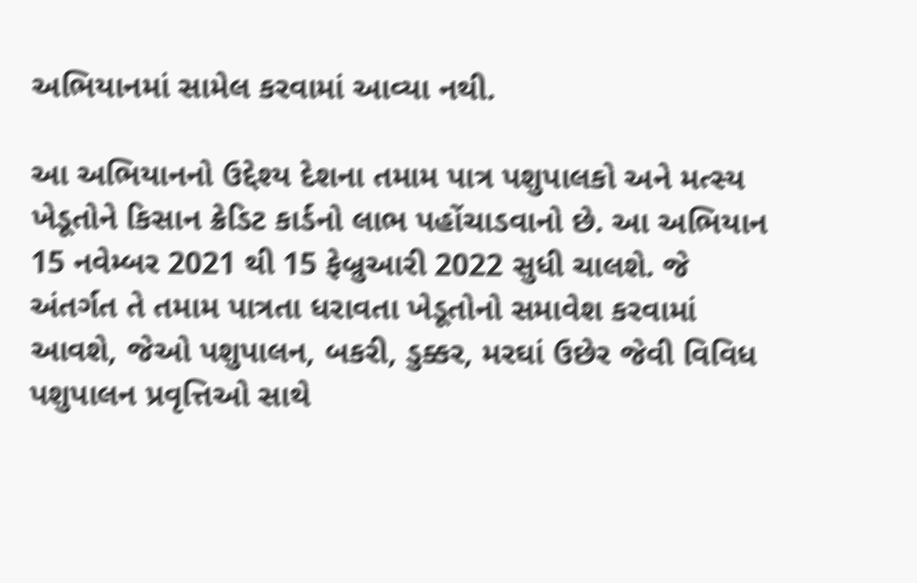અભિયાનમાં સામેલ કરવામાં આવ્યા નથી.

આ અભિયાનનો ઉદ્દેશ્ય દેશના તમામ પાત્ર પશુપાલકો અને મત્સ્ય ખેડૂતોને કિસાન ક્રેડિટ કાર્ડનો લાભ પહોંચાડવાનો છે. આ અભિયાન 15 નવેમ્બર 2021 થી 15 ફેબ્રુઆરી 2022 સુધી ચાલશે. જે અંતર્ગત તે તમામ પાત્રતા ધરાવતા ખેડૂતોનો સમાવેશ કરવામાં આવશે, જેઓ પશુપાલન, બકરી, ડુક્કર, મરઘાં ઉછેર જેવી વિવિધ પશુપાલન પ્રવૃત્તિઓ સાથે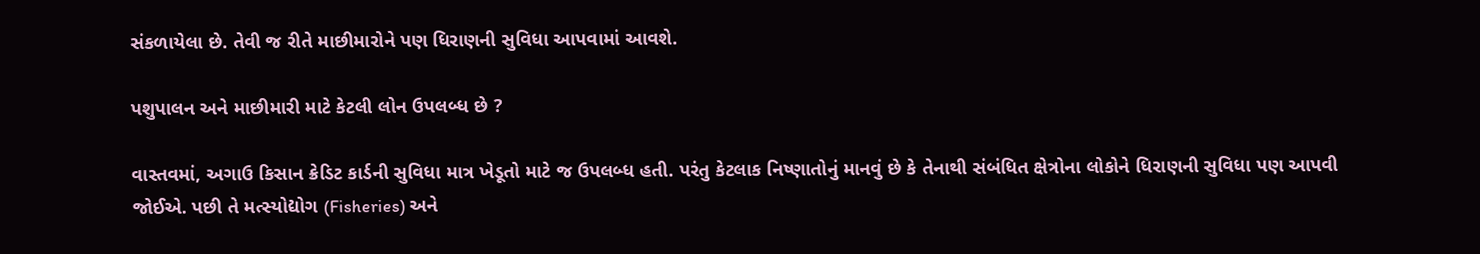સંકળાયેલા છે. તેવી જ રીતે માછીમારોને પણ ધિરાણની સુવિધા આપવામાં આવશે.

પશુપાલન અને માછીમારી માટે કેટલી લોન ઉપલબ્ધ છે ?

વાસ્તવમાં, અગાઉ કિસાન ક્રેડિટ કાર્ડની સુવિધા માત્ર ખેડૂતો માટે જ ઉપલબ્ધ હતી. પરંતુ કેટલાક નિષ્ણાતોનું માનવું છે કે તેનાથી સંબંધિત ક્ષેત્રોના લોકોને ધિરાણની સુવિધા પણ આપવી જોઈએ. પછી તે મત્સ્યોદ્યોગ (Fisheries) અને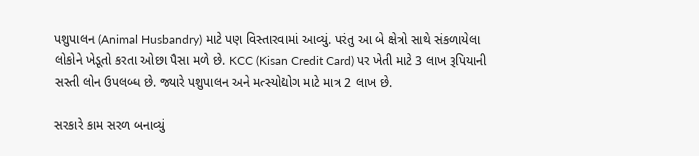પશુપાલન (Animal Husbandry) માટે પણ વિસ્તારવામાં આવ્યું. પરંતુ આ બે ક્ષેત્રો સાથે સંકળાયેલા લોકોને ખેડૂતો કરતા ઓછા પૈસા મળે છે. KCC (Kisan Credit Card) પર ખેતી માટે 3 લાખ રૂપિયાની સસ્તી લોન ઉપલબ્ધ છે. જ્યારે પશુપાલન અને મત્સ્યોદ્યોગ માટે માત્ર 2 લાખ છે.

સરકારે કામ સરળ બનાવ્યું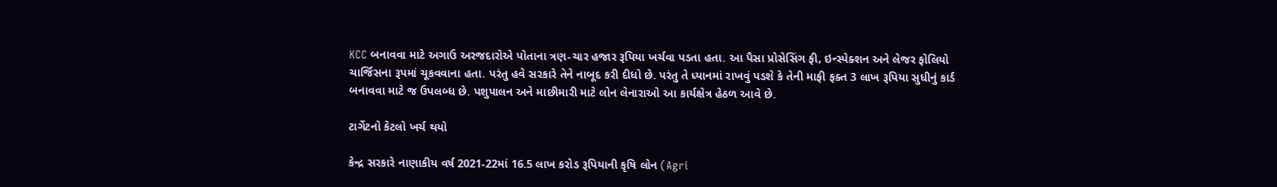KCC બનાવવા માટે અગાઉ અરજદારોએ પોતાના ત્રણ-ચાર હજાર રૂપિયા ખર્ચવા પડતા હતા. આ પૈસા પ્રોસેસિંગ ફી, ઇન્સ્પેક્શન અને લેજર ફોલિયો ચાર્જિસના રૂપમાં ચૂકવવાના હતા. પરંતુ હવે સરકારે તેને નાબૂદ કરી દીધો છે. પરંતુ તે ધ્યાનમાં રાખવું પડશે કે તેની માફી ફક્ત 3 લાખ રૂપિયા સુધીનું કાર્ડ બનાવવા માટે જ ઉપલબ્ધ છે. પશુપાલન અને માછીમારી માટે લોન લેનારાઓ આ કાર્યક્ષેત્ર હેઠળ આવે છે.

ટાર્ગેટનો કેટલો ખર્ચ થયો

કેન્દ્ર સરકારે નાણાકીય વર્ષ 2021-22માં 16.5 લાખ કરોડ રૂપિયાની કૃષિ લોન (Agri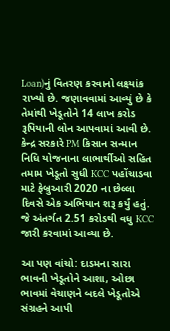Loan)નું વિતરણ કરવાનો લક્ષ્યાંક રાખ્યો છે. જણાવવામાં આવ્યું છે કે તેમાંથી ખેડૂતોને 14 લાખ કરોડ રૂપિયાની લોન આપવામાં આવી છે. કેન્દ્ર સરકારે PM કિસાન સન્માન નિધિ યોજનાના લાભાર્થીઓ સહિત તમામ ખેડૂતો સુધી KCC પહોંચાડવા માટે ફેબ્રુઆરી 2020 ના છેલ્લા દિવસે એક અભિયાન શરૂ કર્યું હતું. જે અંતર્ગત 2.51 કરોડથી વધુ KCC જારી કરવામાં આવ્યા છે.

આ પણ વાંચો: દાડમના સારા ભાવની ખેડૂતોને આશા, ઓછા ભાવમાં વેચાણને બદલે ખેડૂતોએ સંગ્રહને આપી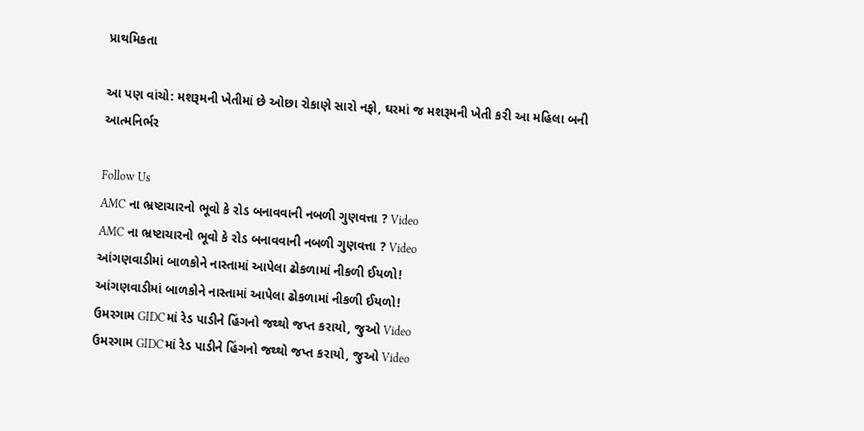પ્રાથમિકતા

આ પણ વાંચો: મશરૂમની ખેતીમાં છે ઓછા રોકાણે સારો નફો, ઘરમાં જ મશરૂમની ખેતી કરી આ મહિલા બની આત્મનિર્ભર

Follow Us
AMC ના ભ્રષ્ટાચારનો ભૂવો કે રોડ બનાવવાની નબળી ગુણવત્તા ? Video
AMC ના ભ્રષ્ટાચારનો ભૂવો કે રોડ બનાવવાની નબળી ગુણવત્તા ? Video
આંગણવાડીમાં બાળકોને નાસ્તામાં આપેલા ઢોકળામાં નીકળી ઈયળો!
આંગણવાડીમાં બાળકોને નાસ્તામાં આપેલા ઢોકળામાં નીકળી ઈયળો!
ઉમરગામ GIDCમાં રેડ પાડીને હિંગનો જથ્થો જપ્ત કરાયો, જુઓ Video
ઉમરગામ GIDCમાં રેડ પાડીને હિંગનો જથ્થો જપ્ત કરાયો, જુઓ Video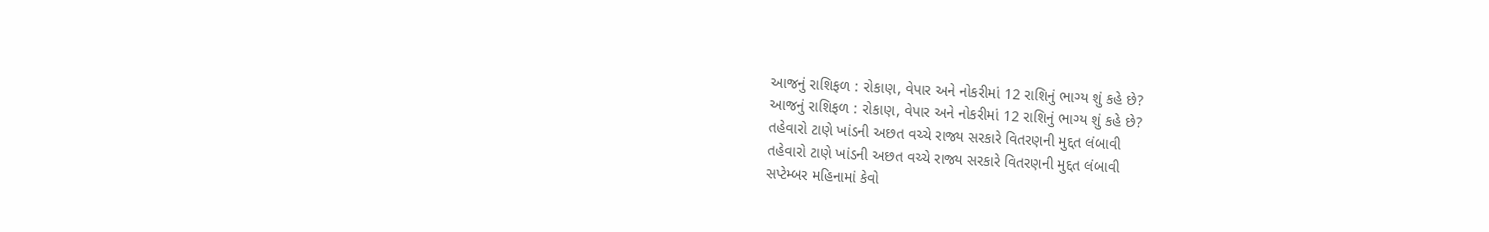આજનું રાશિફળ : રોકાણ, વેપાર અને નોકરીમાં 12 રાશિનું ભાગ્ય શું કહે છે?
આજનું રાશિફળ : રોકાણ, વેપાર અને નોકરીમાં 12 રાશિનું ભાગ્ય શું કહે છે?
તહેવારો ટાણે ખાંડની અછત વચ્ચે રાજ્ય સરકારે વિતરણની મુદ્દત લંબાવી
તહેવારો ટાણે ખાંડની અછત વચ્ચે રાજ્ય સરકારે વિતરણની મુદ્દત લંબાવી
સપ્ટેમ્બર મહિનામાં કેવો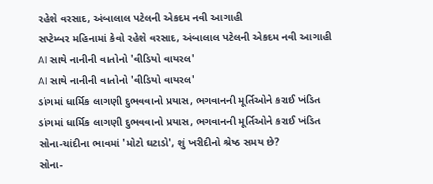રહેશે વરસાદ, અંબાલાલ પટેલની એકદમ નવી આગાહી
સપ્ટેમ્બર મહિનામાં કેવો રહેશે વરસાદ, અંબાલાલ પટેલની એકદમ નવી આગાહી
AI સાથે નાનીની વાતોનો 'વીડિયો વાયરલ'
AI સાથે નાનીની વાતોનો 'વીડિયો વાયરલ'
ડાંગમાં ધાર્મિક લાગણી દુભવવાનો પ્રયાસ, ભગવાનની મૂર્તિઓને કરાઈ ખંડિત
ડાંગમાં ધાર્મિક લાગણી દુભવવાનો પ્રયાસ, ભગવાનની મૂર્તિઓને કરાઈ ખંડિત
સોના-ચાંદીના ભાવમાં 'મોટો ઘટાડો', શું ખરીદીનો શ્રેષ્ઠ સમય છે?
સોના-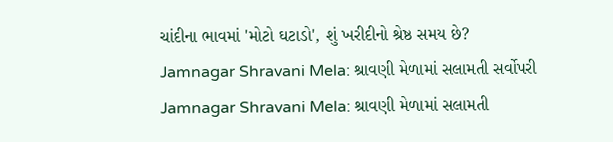ચાંદીના ભાવમાં 'મોટો ઘટાડો', શું ખરીદીનો શ્રેષ્ઠ સમય છે?
Jamnagar Shravani Mela: શ્રાવણી મેળામાં સલામતી સર્વોપરી
Jamnagar Shravani Mela: શ્રાવણી મેળામાં સલામતી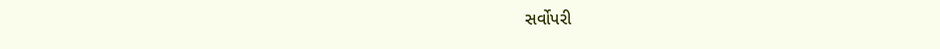સર્વોપરી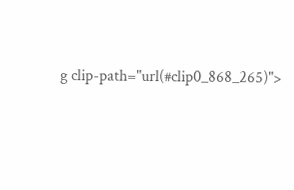g clip-path="url(#clip0_868_265)">